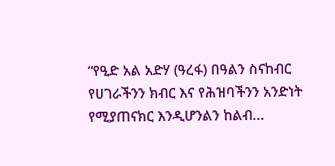“የዒድ አል አድሃ (ዓረፋ) በዓልን ስናከብር የሀገራችንን ክብር እና የሕዝባችንን አንድነት የሚያጠናክር እንዲሆንልን ከልብ...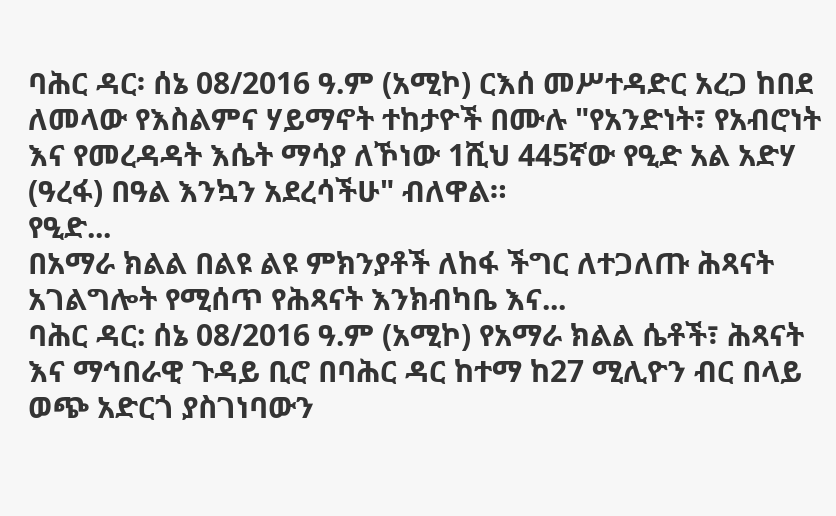ባሕር ዳር፡ ሰኔ 08/2016 ዓ.ም (አሚኮ) ርእሰ መሥተዳድር አረጋ ከበደ ለመላው የእስልምና ሃይማኖት ተከታዮች በሙሉ "የአንድነት፣ የአብሮነት እና የመረዳዳት እሴት ማሳያ ለኾነው 1ሺህ 445ኛው የዒድ አል አድሃ (ዓረፋ) በዓል እንኳን አደረሳችሁ" ብለዋል።
የዒድ...
በአማራ ክልል በልዩ ልዩ ምክንያቶች ለከፋ ችግር ለተጋለጡ ሕጻናት አገልግሎት የሚሰጥ የሕጻናት እንክብካቤ እና...
ባሕር ዳር: ሰኔ 08/2016 ዓ.ም (አሚኮ) የአማራ ክልል ሴቶች፣ ሕጻናት እና ማኅበራዊ ጉዳይ ቢሮ በባሕር ዳር ከተማ ከ27 ሚሊዮን ብር በላይ ወጭ አድርጎ ያስገነባውን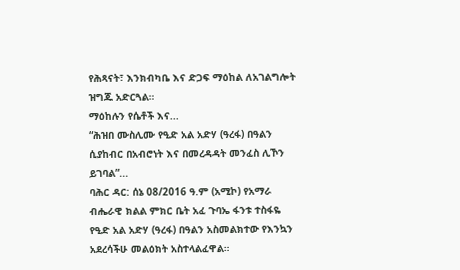የሕጻናት፣ እንክብካቤ እና ድጋፍ ማዕከል ለአገልግሎት ዝግጁ አድርጓል።
ማዕከሉን የሴቶች እና...
“ሕዝበ ሙስሊሙ የዒድ አል አድሃ (ዓረፋ) በዓልን ሲያከብር በአብሮነት እና በመረዳዳት መንፈስ ሊኾን ይገባል”...
ባሕር ዳር: ሰኔ 08/2016 ዓ.ም (አሚኮ) የአማራ ብሔራዊ ክልል ምክር ቤት አፈ ጉባኤ ፋንቱ ተስፋዬ የዒድ አል አድሃ (ዓረፋ) በዓልን አስመልክተው የእንኳን አደረሳችሁ መልዕክት አስተላልፈዋል።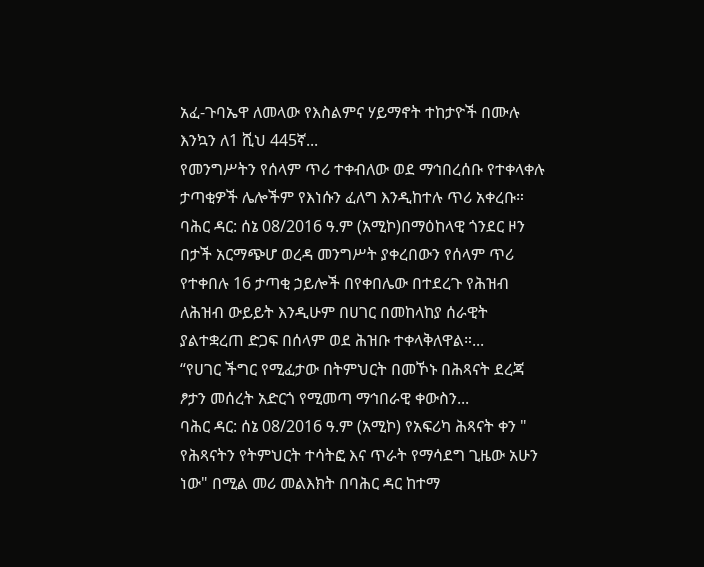አፈ-ጉባኤዋ ለመላው የእስልምና ሃይማኖት ተከታዮች በሙሉ እንኳን ለ1 ሺህ 445ኛ...
የመንግሥትን የሰላም ጥሪ ተቀብለው ወደ ማኅበረሰቡ የተቀላቀሉ ታጣቂዎች ሌሎችም የእነሱን ፈለግ እንዲከተሉ ጥሪ አቀረቡ።
ባሕር ዳር: ሰኔ 08/2016 ዓ.ም (አሚኮ)በማዕከላዊ ጎንደር ዞን በታች አርማጭሆ ወረዳ መንግሥት ያቀረበውን የሰላም ጥሪ የተቀበሉ 16 ታጣቂ ኃይሎች በየቀበሌው በተደረጉ የሕዝብ ለሕዝብ ውይይት እንዲሁም በሀገር በመከላከያ ሰራዊት ያልተቋረጠ ድጋፍ በሰላም ወደ ሕዝቡ ተቀላቅለዋል።...
“የሀገር ችግር የሚፈታው በትምህርት በመኾኑ በሕጻናት ደረጃ ፆታን መሰረት አድርጎ የሚመጣ ማኅበራዊ ቀውስን...
ባሕር ዳር: ሰኔ 08/2016 ዓ.ም (አሚኮ) የአፍሪካ ሕጻናት ቀን " የሕጻናትን የትምህርት ተሳትፎ እና ጥራት የማሳደግ ጊዜው አሁን ነው" በሚል መሪ መልእክት በባሕር ዳር ከተማ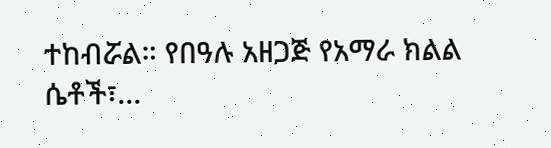ተከብሯል። የበዓሉ አዘጋጅ የአማራ ክልል ሴቶች፣...